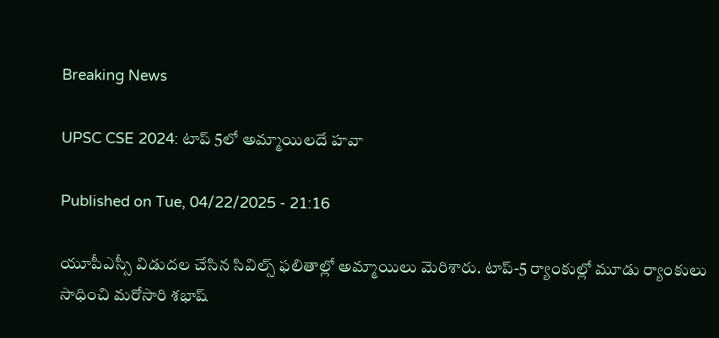Breaking News

UPSC CSE 2024: టాప్‌ 5లో అమ్మాయిలదే హవా

Published on Tue, 04/22/2025 - 21:16

యూపీఎస్సీ విడుదల చేసిన సివిల్స్‌ ఫలితాల్లో అమ్మాయిలు మెరిశారు. టాప్‌-5 ర్యాంకుల్లో మూడు ర్యాంకులు సాధించి మరోసారి శభాష్‌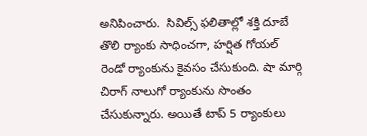అనిపించారు.  సివిల్స్‌ ఫలితాల్లో శక్తి దూబే తొలి ర్యాంకు సాధించగా, హర్షిత గోయల్‌ రెండో ర్యాంకును కైవసం చేసుకుంది. షా మార్గి చిరాగ్‌ నాలుగో ర్యాంకును సొంతం చేసుకున్నారు. అయితే టాప్‌ 5 ర్యాంకులు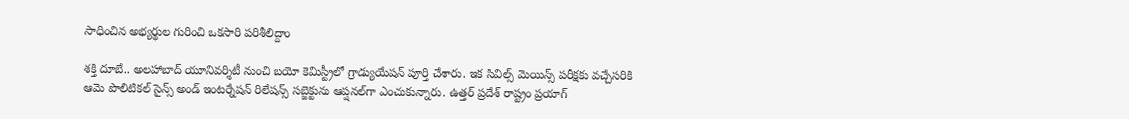సాధించిన అభ్యర్థుల గురించి ఒకసారి పరిశీలిద్దాం

శక్తి దూబే.. అలహాబాద్‌ యూనివర్శిటీ నుంచి బయో కెమిస్ట్రీలో గ్రాడ్యుయేషన్‌ పూర్తి చేశారు. ఇక సివిల్స్‌ మెయిన్స్‌ పరీక్షకు వచ్చేసరికి ఆమె పొలిటికల్‌ సైన్స్‌ అండ్‌ ఇంటర్నేషన్‌ రిలేషన్స్‌ సబ్జెక్టును ఆప్షనల్‌గా ఎంచుకున్నారు. ఉత్తర్‌ ప్రదేశ్‌ రాష్ట్రం ప్రయాగ్‌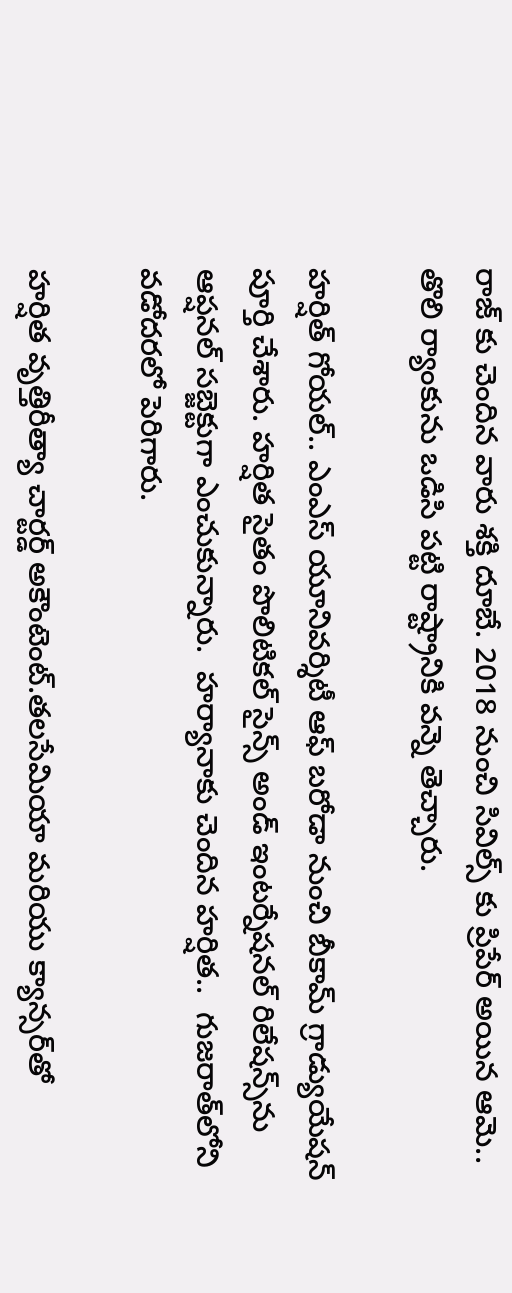రాజ్‌ కు చెందిన వారు శక్తి దూబే. 2018 నుంచి సివిల్స్‌ కు ప్రిపేర్‌ అయిన ఆమె.. తొలి ర్యాంకును ఒడిసి పట్టి రాష్ట్రానికి వన్నె తెచ్చారు.

హర్షిత్‌ గోయల్‌.. ఎంఎస్‌ యూనివర్శిటీ ఆఫ్‌ బరోడా నుంచి బీకామ్‌ గ్రాడ్యుయేషన్‌ పూర్తి చేశారు. హర్షిత సైతం పొలిటికల్‌ సైన్స్‌ అండ్‌ ఇంటర్నేషనల్‌ రిలేషన్స్‌ను ఆప్షనల్‌ సబ్జెక్టుగా ఎంచుకున్నారు.  హర్యానాకు చెందిన హర్షిత..  గుజరాత్‌లోని వడోదరలో పెరిగారు.

హర్షిత వృత్తిరీత్యా చార్టర్డ్ అకౌంటెంట్.తలసేమియా మరియు క్యాన్సర్‌తో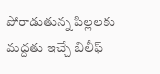పోరాడుతున్న పిల్లలకు మద్దతు ఇచ్చే బిలీఫ్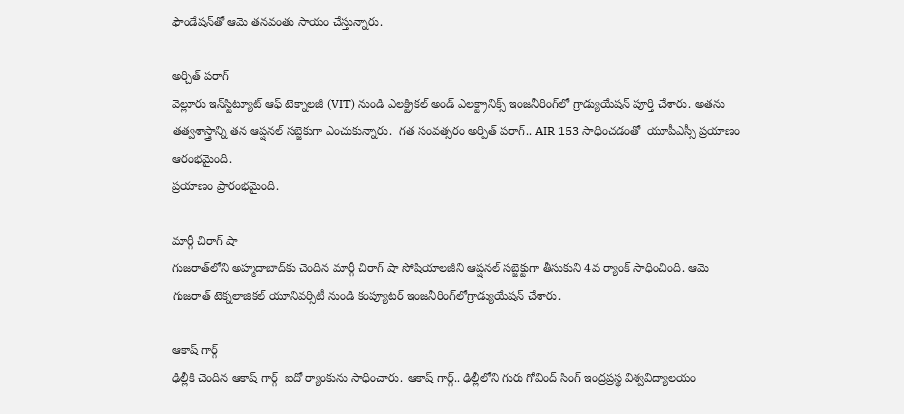ఫౌండేషన్‌తో ఆమె తనవంతు సాయం చేస్తున్నారు.

అర్చిత్ పరాగ్
వెల్లూరు ఇన్‌స్టిట్యూట్ ఆఫ్ టెక్నాలజీ (VIT) నుండి ఎలక్ట్రికల్ అండ్‌ ఎలక్ట్రానిక్స్ ఇంజనీరింగ్‌లో గ్రాడ్యుయేషన్‌ పూర్తి చేశారు. అతను తత్వశాస్త్రాన్ని తన ఆప్షనల్‌ సబ్జెకుగా ఎంచుకున్నారు.  గత సంవత్సరం అర్పిత్‌ పరాగ్‌.. AIR 153 సాధించడంతో  యూపీఎస్సీ ప్రయాణం ఆరంభమైంది.
ప్రయాణం ప్రారంభమైంది.

మార్గీ చిరాగ్ షా
గుజరాత్‌లోని అహ్మదాబాద్‌కు చెందిన మార్గీ చిరాగ్ షా సోషియాలజీని ఆప్షనల్ సబ్జెక్టుగా తీసుకుని 4వ ర్యాంక్ సాధించింది. ఆమె గుజరాత్ టెక్నలాజికల్ యూనివర్సిటీ నుండి కంప్యూటర్ ఇంజనీరింగ్‌లోగ్రాడ్యుయేషన్‌ చేశారు.

ఆకాష్ గార్గ్
ఢిల్లీకి చెందిన ఆకాష్ గార్గ్  ఐదో ర్యాంకును సాధించారు. ఆకాష్‌ గార్గ్‌.. ఢిల్లీలోని గురు గోవింద్ సింగ్ ఇంద్రప్రస్థ విశ్వవిద్యాలయం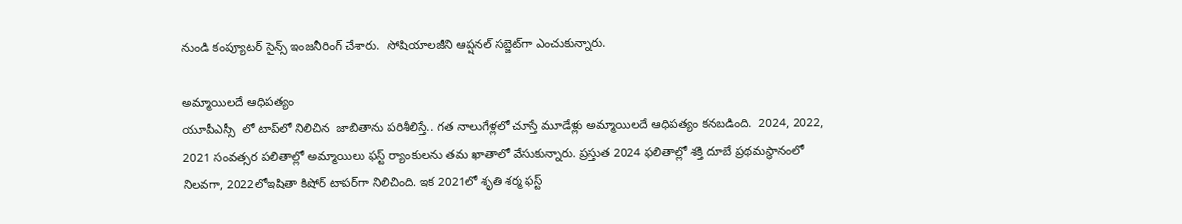నుండి కంప్యూటర్ సైన్స్ ఇంజనీరింగ్‌ చేశారు.  సోషియాలజీని ఆప్షనల్‌ సబ్జెట్‌గా ఎంచుకున్నారు.

అమ్మాయిలదే ఆధిపత్యం
యూపీఎస్సీ  లో టాప్‌లో నిలిచిన  జాబితాను పరిశీలిస్తే.. గత నాలుగేళ్లలో చూస్తే మూడేళ్లు అమ్మాయిలదే ఆధిపత్యం కనబడింది.  2024, 2022, 2021 సంవత్సర పలితాల్లో అమ్మాయిలు ఫస్ట్‌ ర్యాంకులను తమ ఖాతాలో వేసుకున్నారు. ప్రస్తుత 2024 ఫలితాల్లో శక్తి దూబే ప్రథమస్థానంలో నిలవగా, 2022లోఇషితా కిషోర్‌ టాపర్‌గా నిలిచింది. ఇక 2021లో శృతి శర్మ ఫస్ట్‌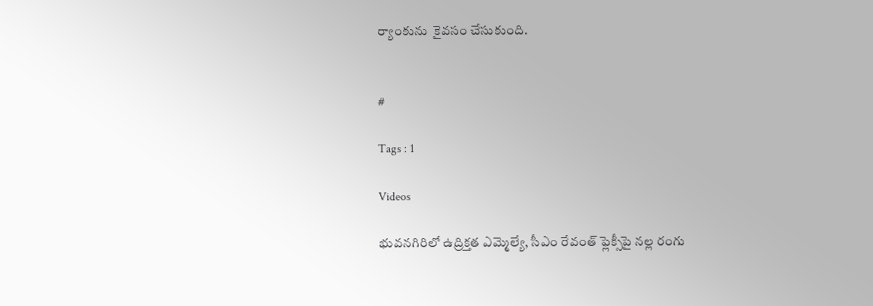ర్యాంకును  కైవసం చేసుకుంది.


#

Tags : 1

Videos

భువనగిరిలో ఉద్రిక్తత ఎమ్మెల్యే, సీఎం రేవంత్ ఫ్లెక్సీపై నల్ల రంగు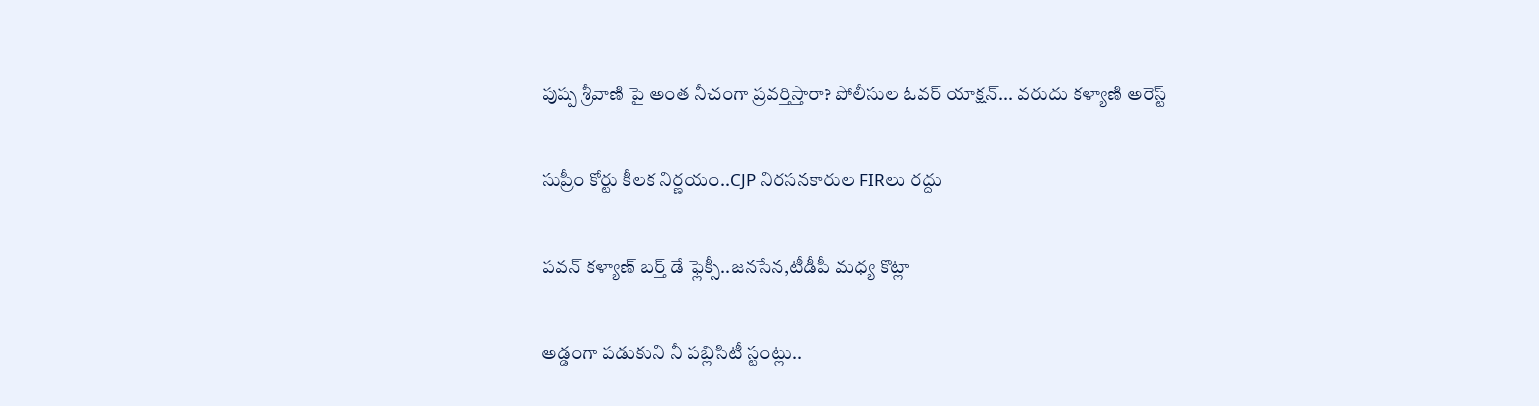పుష్ప శ్రీవాణి పై అంత నీచంగా ప్రవర్తిస్తారా? పోలీసుల ఓవర్ యాక్షన్... వరుదు కళ్యాణి అరెస్ట్

సుప్రీం కోర్టు కీలక నిర్ణయం..CJP నిరసనకారుల FIRలు రద్దు

పవన్ కళ్యాణ్ బర్త్ డే ఫ్లెక్సీ..జనసేన,టీడీపీ మధ్య కొట్లా

అడ్డంగా పడుకుని నీ పబ్లిసిటీ స్టంట్లు..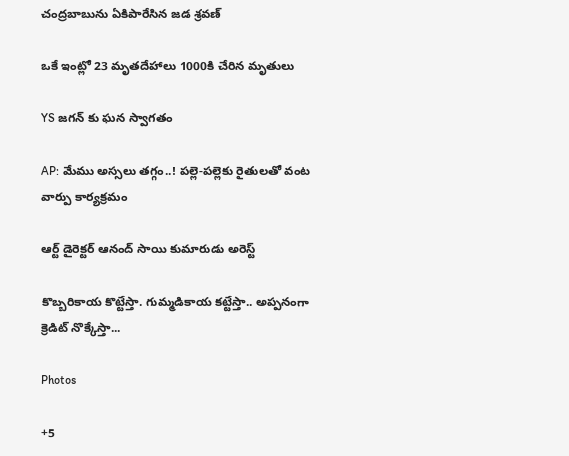చంద్రబాబును ఏకిపారేసిన జడ శ్రవణ్

ఒకే ఇంట్లో 23 మృతదేహాలు 1000కి చేరిన మృతులు

YS జగన్ కు ఘన స్వాగతం

AP: మేము అస్సలు తగ్గం..! పల్లె-పల్లెకు రైతులతో వంట వార్పు కార్యక్రమం

ఆర్ట్ డైరెక్టర్ ఆనంద్ సాయి కుమారుడు అరెస్ట్

కొబ్బరికాయ కొట్టేస్తా. గుమ్మడికాయ కట్టేస్తా.. అప్పనంగా క్రెడిట్ నొక్కేస్తా...

Photos

+5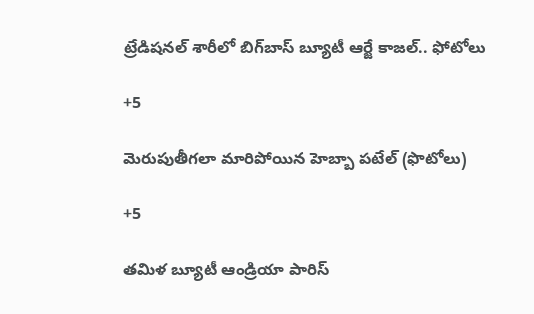ట్రేడిషనల్ శారీలో బిగ్‌బాస్‌ బ్యూటీ ఆర్జే కాజల్.. ఫోటోలు

+5

మెరుపుతీగలా మారిపోయిన హెబ్బా పటేల్ (ఫొటోలు)

+5

తమిళ బ్యూటీ ఆండ్రియా పారిస్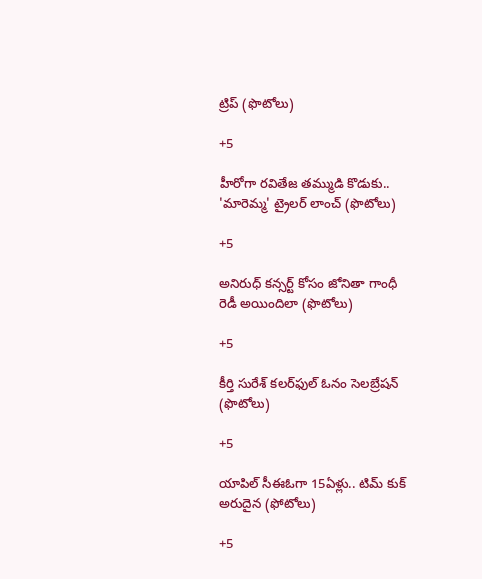ట్రిప్ (ఫొటోలు)

+5

హీరోగా రవితేజ తమ్ముడి కొడుకు.. 'మారెమ్మ' ట్రైలర్ లాంచ్ (ఫొటోలు)

+5

అనిరుధ్ కన్సర్ట్ కోసం జోనితా గాంధీ రెడీ అయిందిలా (ఫొటోలు)

+5

కీర్తి సురేశ్ కలర్‌ఫుల్ ఓనం సెలబ్రేషన్ (ఫొటోలు)

+5

యాపిల్ సీఈఓగా 15ఏళ్లు.. టిమ్ కుక్ అరుదైన (ఫోటోలు)

+5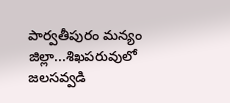పార్వతీపురం మన్యం జిల్లా...శిఖపరువులో జలసవ్వడి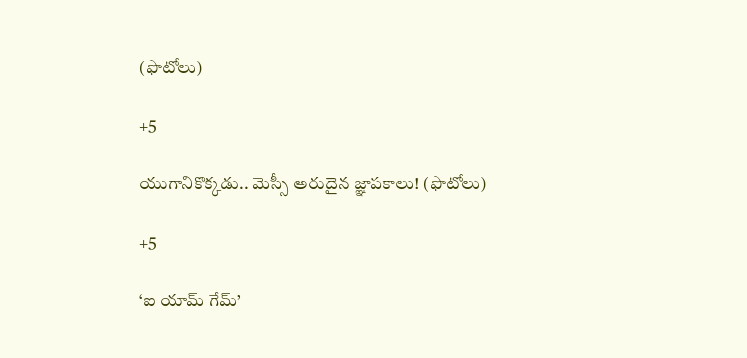(ఫొటోలు)

+5

యుగానికొక్కడు.. మెస్సీ అరుదైన జ్ఞాపకాలు! (ఫొటోలు)

+5

‘ఐ యామ్‌ గేమ్‌’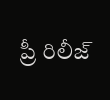ప్రీ రిలీజ్‌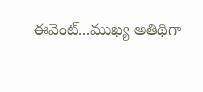ఈవెంట్‌...ముఖ్య అతిథిగా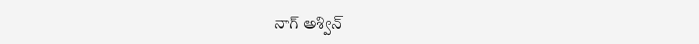నాగ్‌ అశ్విన్‌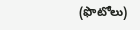(ఫొటోలు)